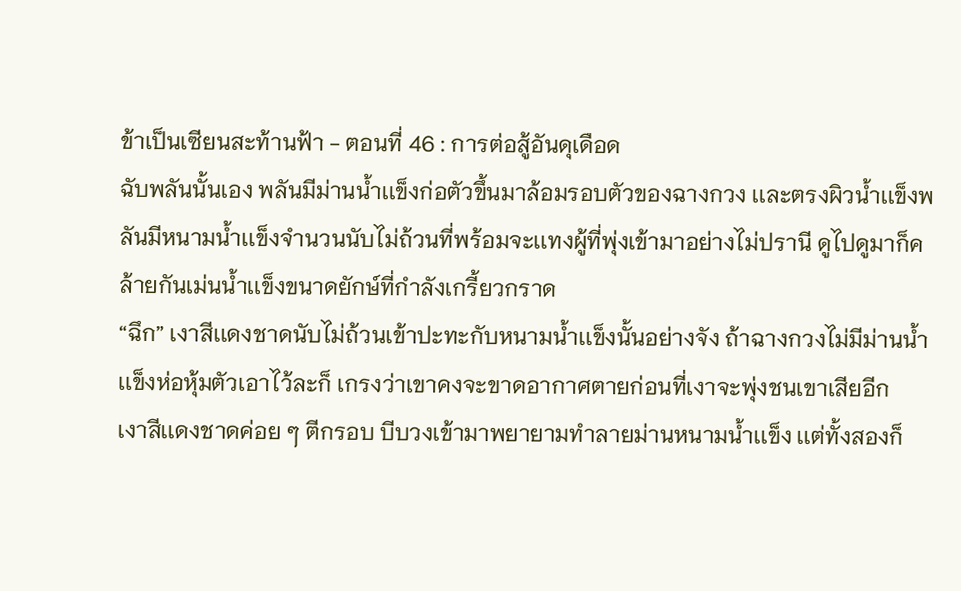ข้าเป็นเซียนสะท้านฟ้า - ตอนที่ 46 : การต่อสู้อันดุเดือด
ฉับพลันนั้นเอง พลันมีม่านน้ำเเข็งก่อตัวขึ้นมาล้อมรอบตัวของฉางกวง เเละตรงผิวน้ำเเข็งพลันมีหนามน้ำเเข็งจำนวนนับไม่ถ้วนที่พร้อมจะเเทงผู้ที่พุ่งเข้ามาอย่างไม่ปรานี ดูไปดูมาก็คล้ายกันเม่นน้ำเเข็งขนาดยักษ์ที่กำลังเกรี้ยวกราด
“ฉึก” เงาสีเเดงชาดนับไม่ถ้วนเข้าปะทะกับหนามน้ำเเข็งนั้นอย่างจัง ถ้าฉางกวงไม่มีม่านน้ำเเข็งห่อหุ้มตัวเอาไว้ละก็ เกรงว่าเขาคงจะขาดอากาศตายก่อนที่เงาจะพุ่งชนเขาเสียอีก
เงาสีเเดงชาดค่อย ๆ ตีกรอบ บีบวงเข้ามาพยายามทำลายม่านหนามน้ำเเข็ง เเต่ทั้งสองก็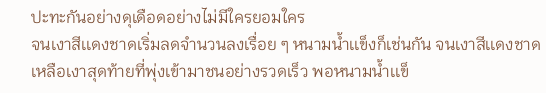ปะทะกันอย่างดุเดือดอย่างไม่มีใครยอมใคร
จนเงาสีเเดงชาดเริ่มลดจำนวนลงเรื่อย ๆ หนามน้ำเเข็งก็เช่นกัน จนเงาสีเเดงชาดเหลือเงาสุดท้ายที่พุ่งเข้ามาชนอย่างรวดเร็ว พอหนามน้ำเเข็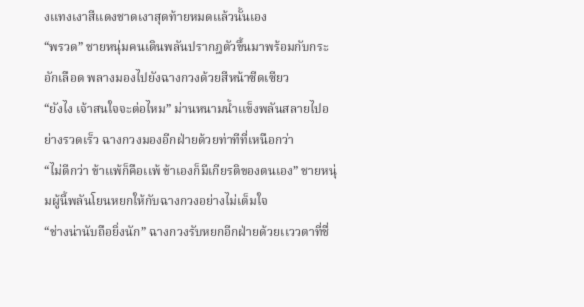งเเทงเงาสีเเดงชาดเงาสุดท้ายหมดเเล้วนั้นเอง
“พรวด” ชายหนุ่มคนเดินพลันปรากฎตัวขึ้นมาพร้อมกับกระอักเลือด พลางมองไปยังฉางกวงด้วยสีหน้าซีดเซียว
“ยังไง เจ้าสนใจจะต่อไหม” ม่านหนามน้ำเเข็งพลันสลายไปอย่างรวดเร็ว ฉางกวงมองอีกฝ่ายด้วยท่าทีที่เหนือกว่า
“ไม่ดีกว่า ข้าเเพ้ก็คือเเพ้ ข้าเองก็มีเกียรติของตนเอง” ชายหนุ่มผู้นี้พลันโยนหยกให้กับฉางกวงอย่างไม่เต็มใจ
“ช่างน่านับถือยิ่งนัก” ฉางกวงรับหยกอีกฝ่ายด้วยเเววตาที่ชื่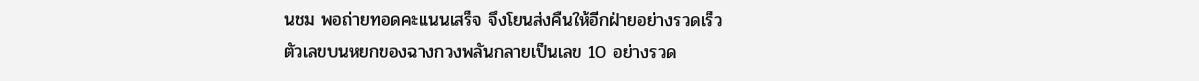นชม พอถ่ายทอดคะเเนนเสร็จ จึงโยนส่งคืนให้อีกฝ่ายอย่างรวดเร็ว
ตัวเลขบนหยกของฉางกวงพลันกลายเป็นเลข 10 อย่างรวด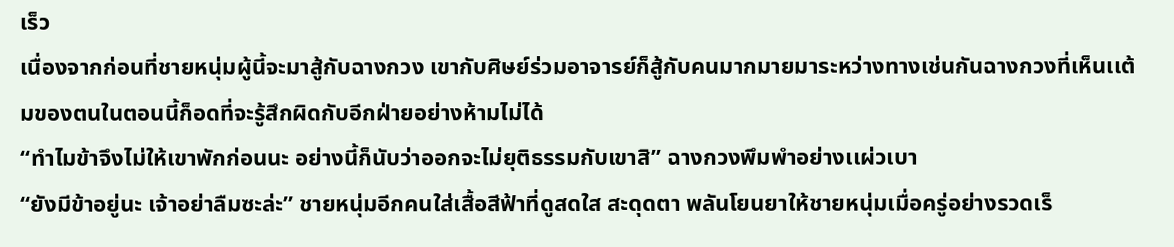เร็ว
เนื่องจากก่อนที่ชายหนุ่มผู้นี้จะมาสู้กับฉางกวง เขากับศิษย์ร่วมอาจารย์ก็สู้กับคนมากมายมาระหว่างทางเช่นกันฉางกวงที่เห็นเเต้มของตนในตอนนี้ก็อดที่จะรู้สึกผิดกับอีกฝ่ายอย่างห้ามไม่ได้
“ทำไมข้าจึงไม่ให้เขาพักก่อนนะ อย่างนี้ก็นับว่าออกจะไม่ยุติธรรมกับเขาสิ” ฉางกวงพึมพำอย่างเเผ่วเบา
“ยังมีข้าอยู่นะ เจ้าอย่าลืมซะล่ะ” ชายหนุ่มอีกคนใส่เสื้อสีฟ้าที่ดูสดใส สะดุดตา พลันโยนยาให้ชายหนุ่มเมื่อครู่อย่างรวดเร็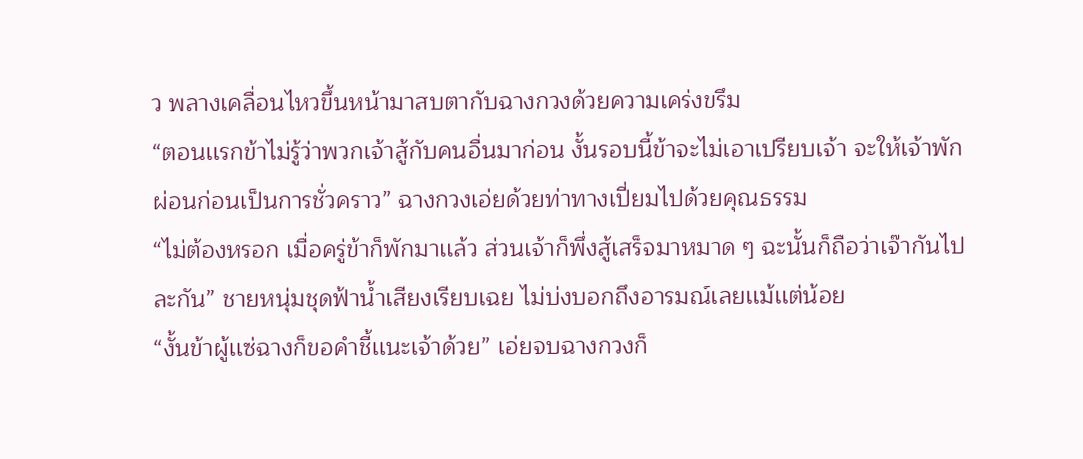ว พลางเคลื่อนไหวขึ้นหน้ามาสบตากับฉางกวงด้วยความเคร่งขรึม
“ตอนเเรกข้าไม่รู้ว่าพวกเจ้าสู้กับคนอื่นมาก่อน งั้นรอบนี้ข้าจะไม่เอาเปรียบเจ้า จะให้เจ้าพักผ่อนก่อนเป็นการชั่วคราว” ฉางกวงเอ่ยด้วยท่าทางเปี่ยมไปด้วยคุณธรรม
“ไม่ต้องหรอก เมื่อครู่ข้าก็พักมาเเล้ว ส่วนเจ้าก็พึ่งสู้เสร็จมาหมาด ๆ ฉะนั้นก็ถือว่าเจ๊ากันไปละกัน” ชายหนุ่มชุดฟ้าน้ำเสียงเรียบเฉย ไม่บ่งบอกถึงอารมณ์เลยเเม้เเต่น้อย
“งั้นข้าผู้เเซ่ฉางก็ขอคำชี้เเนะเจ้าด้วย” เอ่ยจบฉางกวงก็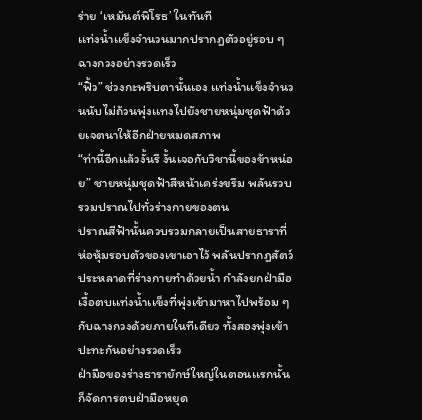ร่าย ‘เหมันต์พิโรธ’ ในทันที
เเท่งน้ำเเข็งจำนวนมากปรากฎตัวอยู่รอบ ๆ ฉางกวงอย่างรวดเร็ว
“ฟิ้ว” ช่วงกะพริบตานั้นเอง เเท่งน้ำเเข็งจำนวนนับไม่ถ้วนพุ่งเเทงไปยังชายหนุ่มชุดฟ้าด้วยเจตนาให้อีกฝ่ายหมดสภาพ
“ท่านี้อีกเเล้วงั้นรึ งั้นเจอกับวิชานี้ของข้าหน่อย” ชายหนุ่มชุดฟ้าสีหน้าเคร่งขรึม พลันรวบรวมปราณไปทั่วร่างกายของตน
ปราณสีฟ้านั้นควบรวมกลายเป็นสายธาราที่ห่อหุ้มรอบตัวของเขาเอาไว้ พลันปรากฎสัตว์ประหลาดที่ร่างกายทำด้วยน้ำ กำลังยกฝ่ามือเงื้อตบเเท่งน้ำเเข็งที่พุ่งเข้ามาหาไปพร้อม ๆ กับฉางกวงด้วยภายในทีเดียว ทั้งสองพุ่งเข้าปะทะกันอย่างรวดเร็ว
ฝ่ามือของร่างธารายักษ์ใหญ่ในตอนเเรกนั้นก็จัดการตบฝ่ามือหยุด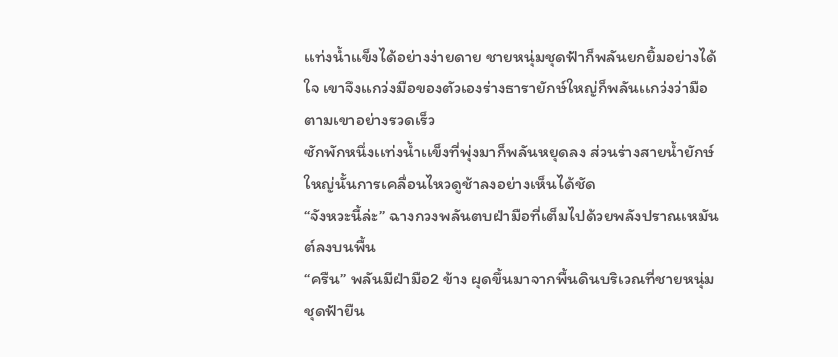เเท่งน้ำเเข็งได้อย่างง่ายดาย ชายหนุ่มชุดฟ้าก็พลันยกยิ้มอย่างได้ใจ เขาจึงเเกว่งมือของตัวเองร่างธารายักษ์ใหญ่ก็พลันเเกว่งว่ามือตามเขาอย่างรวดเร็ว
ซักพักหนึ่งเเท่งน้ำเเข็งที่พุ่งมาก็พลันหยุดลง ส่วนร่างสายน้ำยักษ์ใหญ่นั้นการเคลื่อนไหวดูช้าลงอย่างเห็นได้ชัด
“จังหวะนี้ล่ะ” ฉางกวงพลันตบฝ่ามือที่เต็มไปด้วยพลังปราณเหมันต์ลงบนพื้น
“ครืน” พลันมีฝ่ามือ2 ข้าง ผุดขึ้นมาจากพื้นดินบริเวณที่ชายหนุ่มชุดฟ้ายืน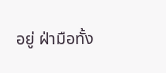อยู่ ฝ่ามือทั้ง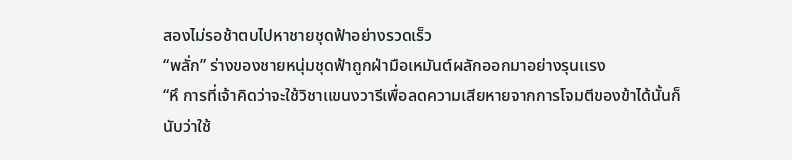สองไม่รอช้าตบไปหาชายชุดฟ้าอย่างรวดเร็ว
“พลั่ก” ร่างของชายหนุ่มชุดฟ้าถูกฝ่ามือเหมันต์ผลักออกมาอย่างรุนเเรง
“หึ การที่เจ้าคิดว่าจะใช้วิชาเเขนงวารีเพื่อลดความเสียหายจากการโจมตีของข้าได้นั้นก็นับว่าใช้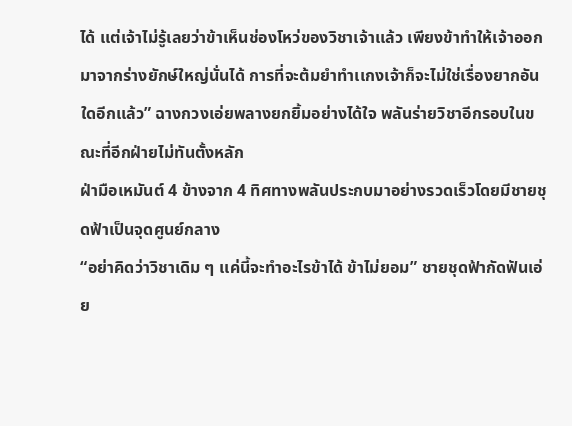ได้ เเต่เจ้าไม่รู้เลยว่าข้าเห็นช่องโหว่ของวิชาเจ้าเเล้ว เพียงข้าทำให้เจ้าออกมาจากร่างยักษ์ใหญ่นั่นได้ การที่จะต้มยำทำเเกงเจ้าก็จะไม่ใช่เรื่องยากอันใดอีกเเล้ว” ฉางกวงเอ่ยพลางยกยิ้มอย่างได้ใจ พลันร่ายวิชาอีกรอบในขณะที่อีกฝ่ายไม่ทันตั้งหลัก
ฝ่ามือเหมันต์ 4 ข้างจาก 4 ทิศทางพลันประกบมาอย่างรวดเร็วโดยมีชายชุดฟ้าเป็นจุดศูนย์กลาง
“อย่าคิดว่าวิชาเดิม ๆ เเค่นี้จะทำอะไรข้าได้ ข้าไม่ยอม” ชายชุดฟ้ากัดฟันเอ่ย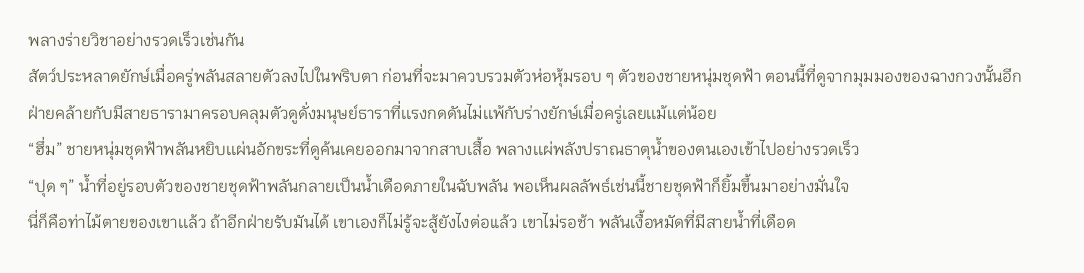พลางร่ายวิชาอย่างรวดเร็วเช่นกัน
สัตว์ประหลาดยักษ์เมื่อครู่พลันสลายตัวลงไปในพริบตา ก่อนที่จะมาควบรวมตัวห่อหุ้มรอบ ๆ ตัวของชายหนุ่มชุดฟ้า ตอนนี้ที่ดูจากมุมมองของฉางกวงนั้นอีกฝ่ายคล้ายกับมีสายธารามาครอบคลุมตัวดูดั่งมนุษย์ธาราที่เเรงกดดันไม่เเพ้กับร่างยักษ์เมื่อครู่เลยเเม้เเต่น้อย
“ฮึ่ม” ชายหนุ่มชุดฟ้าพลันหยิบเเผ่นอักขระที่ดูค้นเคยออกมาจากสาบเสื้อ พลางเเผ่พลังปราณธาตุน้ำของตนเองเข้าไปอย่างรวดเร็ว
“ปุด ๆ” น้ำที่อยู่รอบตัวของชายชุดฟ้าพลันกลายเป็นน้ำเดือดภายในฉับพลัน พอเห็นผลลัพธ์เช่นนี้ชายชุดฟ้าก็ยิ้มขึ้นมาอย่างมั่นใจ
นี่ก็คือท่าไม้ตายของเขาเเล้ว ถ้าอีกฝ่ายรับมันได้ เขาเองก็ไม่รู้จะสู้ยังไงต่อเเล้ว เขาไม่รอช้า พลันเงื้อหมัดที่มีสายน้ำที่เดือด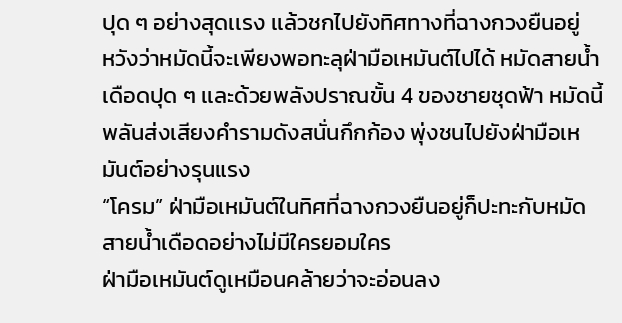ปุด ๆ อย่างสุดเเรง เเล้วชกไปยังทิศทางที่ฉางกวงยืนอยู่
หวังว่าหมัดนี้จะเพียงพอทะลุฝ่ามือเหมันต์ไปได้ หมัดสายน้ำเดือดปุด ๆ เเละด้วยพลังปราณขั้น 4 ของชายชุดฟ้า หมัดนี้พลันส่งเสียงคำรามดังสนั่นกึกก้อง พุ่งชนไปยังฝ่ามือเหมันต์อย่างรุนแรง
“โครม” ฝ่ามือเหมันต์ในทิศที่ฉางกวงยืนอยู่ก็ปะทะกับหมัดสายน้ำเดือดอย่างไม่มีใครยอมใคร
ฝ่ามือเหมันต์ดูเหมือนคล้ายว่าจะอ่อนลง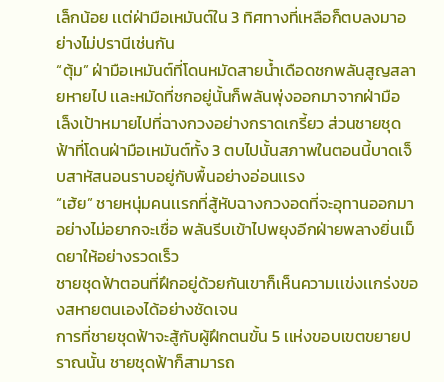เล็กน้อย เเต่ฝ่ามือเหมันต์ใน 3 ทิศทางที่เหลือก็ตบลงมาอย่างไม่ปรานีเช่นกัน
“ตุ้ม” ฝ่ามือเหมันต์ที่โดนหมัดสายน้ำเดือดชกพลันสูญสลายหายไป เเละหมัดที่ชกอยู่นั้นก็พลันพุ่งออกมาจากฝ่ามือ
เล็งเป้าหมายไปที่ฉางกวงอย่างกราดเกรี้ยว ส่วนชายชุดฟ้าที่โดนฝ่ามือเหมันต์ทั้ง 3 ตบไปนั้นสภาพในตอนนี้บาดเจ็บสาหัสนอนราบอยู่กับพื้นอย่างอ่อนเเรง
“เฮ้ย” ชายหนุ่มคนเเรกที่สู้หับฉางกวงอดที่จะอุทานออกมาอย่างไม่อยากจะเชื่อ พลันรีบเข้าไปพยุงอีกฝ่ายพลางยิ่นเม็ดยาให้อย่างรวดเร็ว
ชายชุดฟ้าตอนที่ฝึกอยู่ด้วยกันเขาก็เห็นความเเข่งเเกร่งของสหายตนเองได้อย่างชัดเจน
การที่ชายชุดฟ้าจะสู้กับผู้ฝึกตนขั้น 5 เเห่งขอบเขตขยายปราณนั้น ชายชุดฟ้าก็สามารถ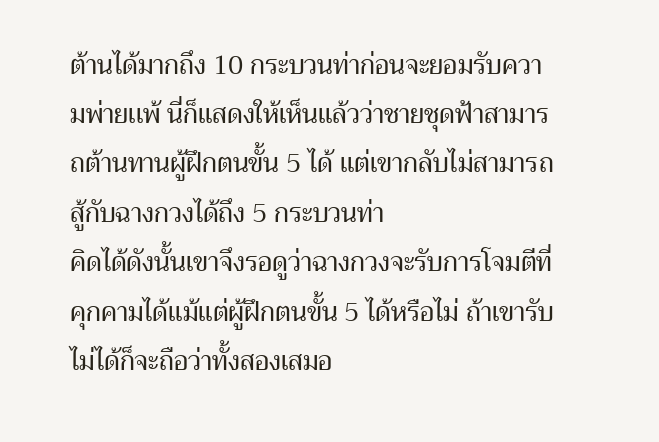ต้านได้มากถึง 10 กระบวนท่าก่อนจะยอมรับความพ่ายเเพ้ นี่ก็เเสดงให้เห็นเเล้วว่าชายชุดฟ้าสามารถต้านทานผู้ฝึกตนขั้น 5 ได้ เเต่เขากลับไม่สามารถสู้กับฉางกวงได้ถึง 5 กระบวนท่า
คิดได้ดังนั้นเขาจึงรอดูว่าฉางกวงจะรับการโจมตีที่คุกคามได้เเม้เเต่ผู้ฝึกตนขั้น 5 ได้หรือไม่ ถ้าเขารับไม่ได้ก็จะถือว่าทั้งสองเสมอ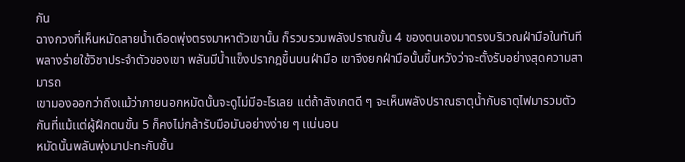กัน
ฉางกวงที่เห็นหมัดสายน้ำเดือดพุ่งตรงมาหาตัวเขานั้น ก็รวบรวมพลังปราณขั้น 4 ของตนเองมาตรงบริเวณฝ่ามือในทันที
พลางร่ายใช้วิชาประจำตัวของเขา พลันมีน้ำเเข็งปรากฎขึ้นบนฝ่ามือ เขาจึงยกฝ่ามือนั้นขึ้นหวังว่าจะตั้งรับอย่างสุดความสามารถ
เขามองออกว่าถึงเเม้ว่าภายนอกหมัดนั้นจะดูไม่มีอะไรเลย เเต่ถ้าสังเกตดี ๆ จะเห็นพลังปราณธาตุน้ำกับธาตุไฟมารวมตัวกันที่เเม้เเต่ผู้ฝึกตนขั้น 5 ก็คงไม่กล้ารับมือมันอย่างง่าย ๆ เเน่นอน
หมัดนั้นพลันพุ่งมาปะทะกับชั้น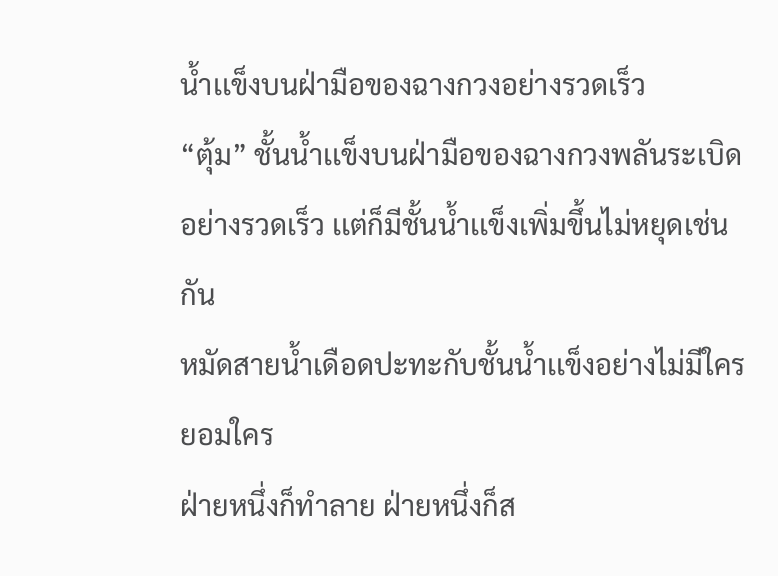น้ำเเข็งบนฝ่ามือของฉางกวงอย่างรวดเร็ว
“ตุ้ม” ชั้นน้ำเเข็งบนฝ่ามือของฉางกวงพลันระเบิดอย่างรวดเร็ว เเต่ก็มีชั้นน้ำเเข็งเพิ่มขึ้นไม่หยุดเช่นกัน
หมัดสายน้ำเดือดปะทะกับชั้นน้ำเเข็งอย่างไม่มีใครยอมใคร
ฝ่ายหนึ่งก็ทำลาย ฝ่ายหนึ่งก็ส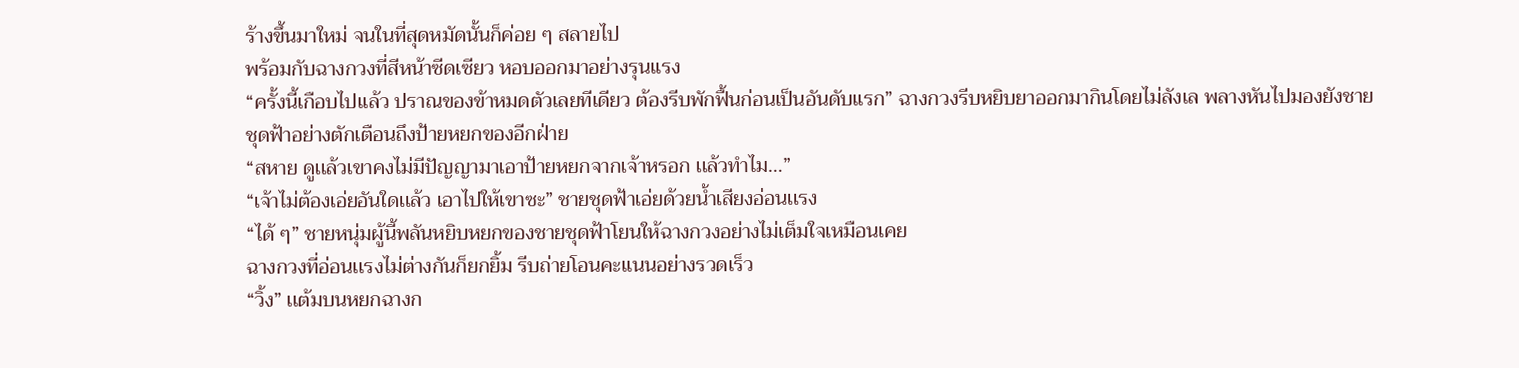ร้างขึ้นมาใหม่ จนในที่สุดหมัดนั้นก็ค่อย ๆ สลายไป
พร้อมกับฉางกวงที่สีหน้าซีดเซียว หอบออกมาอย่างรุนเเรง
“ครั้งนี้เกือบไปเเล้ว ปราณของข้าหมดตัวเลยทีเดียว ต้องรีบพักฟื้นก่อนเป็นอันดับเเรก” ฉางกวงรีบหยิบยาออกมากินโดยไม่ลังเล พลางหันไปมองยังชายชุดฟ้าอย่างตักเตือนถึงป้ายหยกของอีกฝ่าย
“สหาย ดูเเล้วเขาคงไม่มีปัญญามาเอาป้ายหยกจากเจ้าหรอก เเล้วทำไม…”
“เจ้าไม่ต้องเอ่ยอันใดเเล้ว เอาไปให้เขาซะ” ชายชุดฟ้าเอ่ยด้วยน้ำเสียงอ่อนเเรง
“ได้ ๆ” ชายหนุ่มผู้นี้พลันหยิบหยกของชายชุดฟ้าโยนให้ฉางกวงอย่างไม่เต็มใจเหมือนเคย
ฉางกวงที่อ่อนเเรงไม่ต่างกันก็ยกยิ้ม รีบถ่ายโอนคะเเนนอย่างรวดเร็ว
“วิ้ง” เเต้มบนหยกฉางก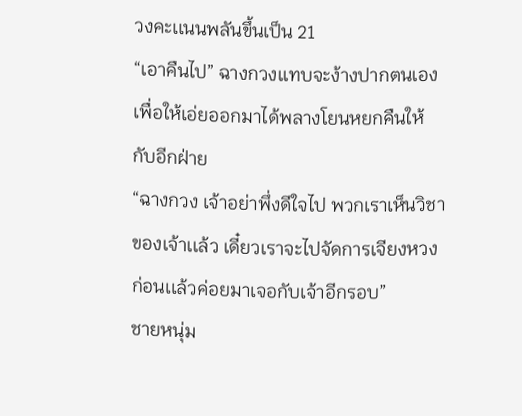วงคะเเนนพลันขึ้นเป็น 21
“เอาคืนไป” ฉางกวงเเทบจะง้างปากตนเองเพื่อให้เอ่ยออกมาได้พลางโยนหยกคืนให้กับอีกฝ่าย
“ฉางกวง เจ้าอย่าพึ่งดีใจไป พวกเราเห็นวิชาของเจ้าเเล้ว เดี๋ยวเราจะไปจัดการเจียงหวงก่อนเเล้วค่อยมาเจอกับเจ้าอีกรอบ”
ชายหนุ่ม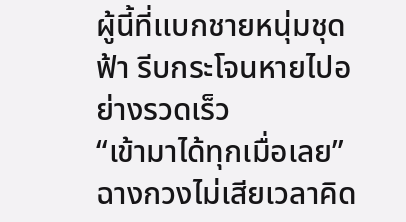ผู้นี้ที่เเบกชายหนุ่มชุดฟ้า รีบกระโจนหายไปอย่างรวดเร็ว
“เข้ามาได้ทุกเมื่อเลย” ฉางกวงไม่เสียเวลาคิด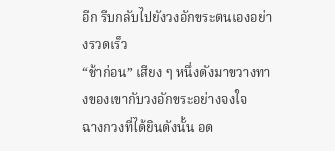อีก รีบกลับไปยังวงอักขระตนเองอย่างรวดเร็ว
“ช้าก่อน” เสียง ๆ หนึ่งดังมาขวางทางของเขากับวงอักขระอย่างจงใจ
ฉางกวงที่ได้ยินดังนั้น อด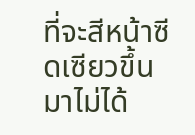ที่จะสีหน้าซีดเซียวขึ้นมาไม่ได้